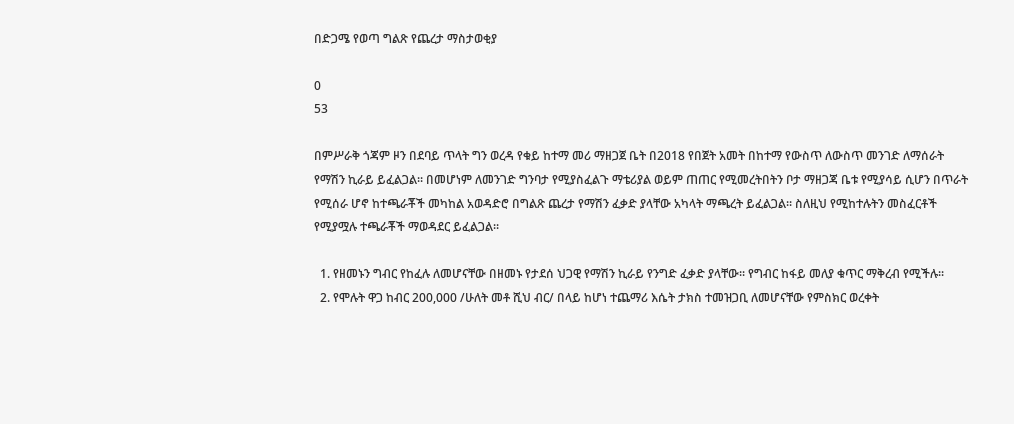በድጋሜ የወጣ ግልጽ የጨረታ ማስታወቂያ

0
53

በምሥራቅ ጎጃም ዞን በደባይ ጥላት ግን ወረዳ የቁይ ከተማ መሪ ማዘጋጀ ቤት በ2018 የበጀት አመት በከተማ የውስጥ ለውስጥ መንገድ ለማሰራት የማሽን ኪራይ ይፈልጋል፡፡ በመሆነም ለመንገድ ግንባታ የሚያስፈልጉ ማቴሪያል ወይም ጠጠር የሚመረትበትን ቦታ ማዘጋጃ ቤቱ የሚያሳይ ሲሆን በጥራት የሚሰራ ሆኖ ከተጫራቾች መካከል አወዳድሮ በግልጽ ጨረታ የማሽን ፈቃድ ያላቸው አካላት ማጫረት ይፈልጋል፡፡ ስለዚህ የሚከተሉትን መስፈርቶች የሚያሟሉ ተጫራቾች ማወዳደር ይፈልጋል፡፡

  1. የዘመኑን ግብር የከፈሉ ለመሆናቸው በዘመኑ የታደሰ ህጋዊ የማሽን ኪራይ የንግድ ፈቃድ ያላቸው፡፡ የግብር ከፋይ መለያ ቁጥር ማቅረብ የሚችሉ፡፡
  2. የሞሉት ዋጋ ከብር 200,000 /ሁለት መቶ ሺህ ብር/ በላይ ከሆነ ተጨማሪ እሴት ታክስ ተመዝጋቢ ለመሆናቸው የምስክር ወረቀት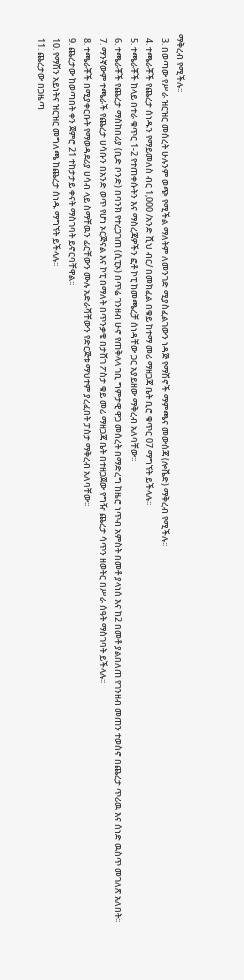ማቅረብ የሚችሉ፡፡
  3. በወጣው የሥራ ዝርዝር መሰረት ሁሉንም ወጭ የሚችል ማለትም ለመንገድ ሚያስፈልገውን ነዳጅ የማሽኖች ማምጫና መውሰጃ (ሎቬድ) ማቅረብ የሚችሉ፡፡
  4. ተጫራቾች የጨረታ ሰነዱን የማይመለስ ብር 1,000 /አንድ ሺህ ብር/ በመክፈል በቁይ ከተማ መሪ ማዘጋጃ ቤት ቢሮ ቁጥር 07 ማግኘት ይችላሉ፡፡
  5. ተጫራቾች ከላይ በተራ ቁጥር 1-2 የተጠቀሱትን እና ማስረጃዎችን ፎቶ ኮፒ ከመጫረቻ ሰነዳቸው ጋር አያይዘው ማቅረብ አለባቸው፡፡
  6. ተጫራቾች የጨረታ ማስከበሪያ (ቢድ ቦንድ) በባንክ የተረጋገጠ (ሲፒኦ) በጥሬ ገንዘብ ሁኖ የጠቅላላ ገቢ ግምታዊ ዋጋ መሰረት በማድረግ ከዜሮ ነጥብ አምስት በመቶ ያላነሰ እና ከ2 በመቶ ያልበለጠ የገንዘብ መጠን ተወስኖ በጨረታ ጥሪዉ እና ሰነድ ዉስጥ መገለጽ አለበት፡፡
  7. ማንኛውም ተጫራች የጨረታ ሀሳቡን በአንድ ወጥ የሆነ ኦርጅናል እና ኮፒ በማለት በጥንቃቄ በታሸገ ፖስታ ቁይ መሪ ማዘጋጃ ቤት በተዘጋጀው የግዥ ጨረታ ሳጥን ዘወትር በሥራ ሰዓት ማስገባት ይችላሉ፡፡
  8. ተጫራቾች በሚያቀርቡት የማወዳደሪያ ሀሳብ ላይ ስማቸዉን ፊርቸውን ሙሉ አድራሻቸውን የድርጅቱ ማህተም ያረፈበት ፓስታ ማቅረብ አለባቸው፡፡
  9. ጨረታው ከወጣበት ቀን ጀምሮ 21 ተከታታይ ቀናት ማስገባት ይኖርባቸዋል፡፡
  10. የማሽን አይነትና ዝርዝር መግለጫ ከጨረታ ሰነዱ ማግኘት ይችላሉ፡፡
  11. ጨረታው በጋዜጣ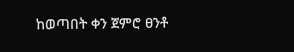ከወጣበት ቀን ጀምሮ ፀንቶ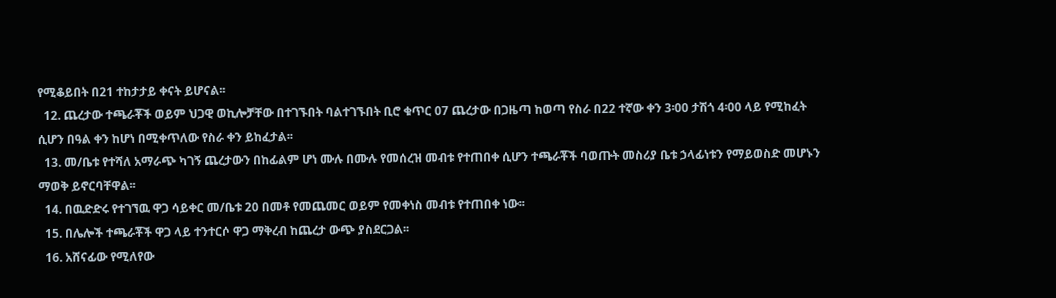የሚቆይበት በ21 ተከታታይ ቀናት ይሆናል፡፡
  12. ጨረታው ተጫራቾች ወይም ህጋዊ ወኪሎቻቸው በተገኙበት ባልተገኙበት ቢሮ ቁጥር 07 ጨረታው በጋዜጣ ከወጣ የስራ በ22 ተኛው ቀን 3፡00 ታሽጎ 4፡00 ላይ የሚከፈት ሲሆን በዓል ቀን ከሆነ በሚቀጥለው የስራ ቀን ይከፈታል፡፡
  13. መ/ቤቱ የተሻለ አማራጭ ካገኝ ጨረታውን በከፊልም ሆነ ሙሉ በሙሉ የመሰረዝ መብቱ የተጠበቀ ሲሆን ተጫራቾች ባወጡት መስሪያ ቤቱ ኃላፊነቱን የማይወስድ መሆኑን ማወቅ ይኖርባቸዋል፡፡
  14. በዉድድሩ የተገኘዉ ዋጋ ሳይቀር መ/ቤቱ 20 በመቶ የመጨመር ወይም የመቀነስ መብቱ የተጠበቀ ነው፡፡
  15. በሌሎች ተጫራቾች ዋጋ ላይ ተንተርሶ ዋጋ ማቅረብ ከጨረታ ውጭ ያስደርጋል፡፡
  16. አሸናፊው የሚለየው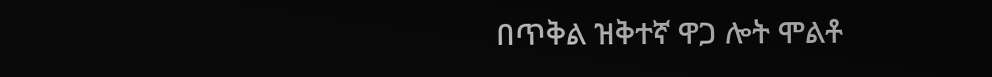በጥቅል ዝቅተኛ ዋጋ ሎት ሞልቶ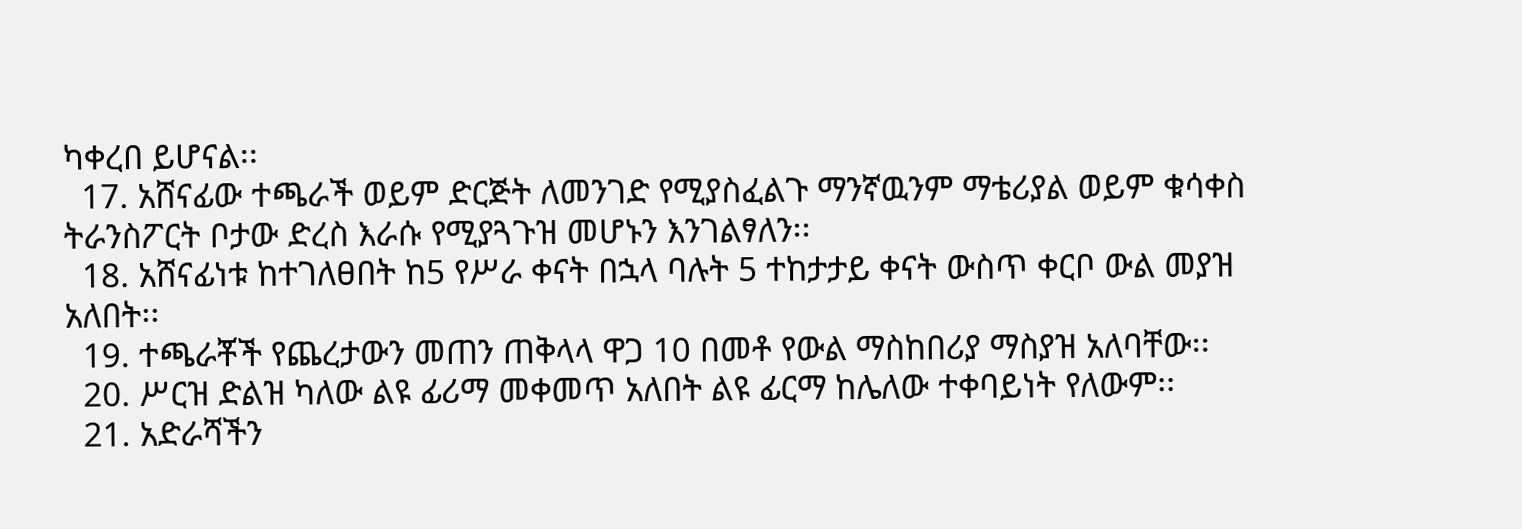ካቀረበ ይሆናል፡፡
  17. አሸናፊው ተጫራች ወይም ድርጅት ለመንገድ የሚያስፈልጉ ማንኛዉንም ማቴሪያል ወይም ቁሳቀስ ትራንስፖርት ቦታው ድረስ እራሱ የሚያጓጉዝ መሆኑን እንገልፃለን፡፡
  18. አሸናፊነቱ ከተገለፀበት ከ5 የሥራ ቀናት በኋላ ባሉት 5 ተከታታይ ቀናት ውስጥ ቀርቦ ውል መያዝ አለበት፡፡
  19. ተጫራቾች የጨረታውን መጠን ጠቅላላ ዋጋ 10 በመቶ የውል ማስከበሪያ ማስያዝ አለባቸው፡፡
  20. ሥርዝ ድልዝ ካለው ልዩ ፊሪማ መቀመጥ አለበት ልዩ ፊርማ ከሌለው ተቀባይነት የለውም፡፡
  21. አድራሻችን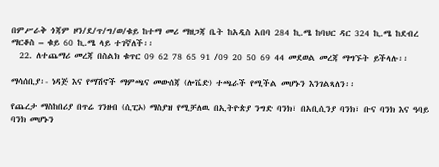በምሥራቅ ጎጃም ዞን/ደ/ጥ/ግ/ወ/ቁይ ከተማ መሪ ማዘጋጃ ቤት ከአዲስ አበባ 284 ኪ.ሜ ከባህር ዳር 324 ኪ.ሜ ከደብረ ማርቆስ – ቁይ 60 ኪ.ሜ ላይ ተገኛለች፡፡
  22. ለተጨማሪ መረጃ በስልክ ቁጥር 09 62 78 65 91 /09 20 50 69 44 መደወል መረጃ ማግኙት ይችላሉ፡፡

ማሳሰቢያ፡- ነዳጅ እና የማሽኖች ማምጫና መውሰጃ (ሎቬድ) ተጫራች የሚችል መሆኑን እንገልጻለን፡፡

የጨረታ ማስከበሪያ በጥሬ ገንዘብ (ሲፒኦ) ማስያዝ የሚቻለዉ በኢትዮጵያ ንግድ ባንክ፣ በአቢሲንያ ባንክ፣ ቡና ባንክ እና ዓባይ ባንክ መሆኑን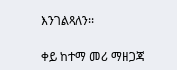እንገልጻለን፡፡

ቀይ ከተማ መሪ ማዘጋጃ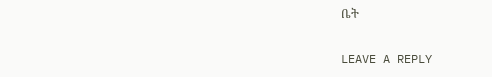ቤት

LEAVE A REPLY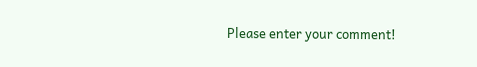Please enter your comment!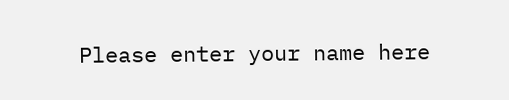Please enter your name here